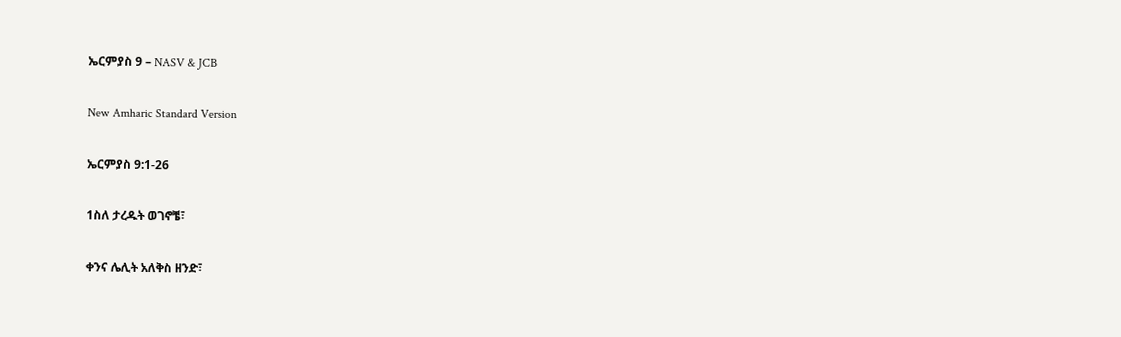ኤርምያስ 9 – NASV & JCB

New Amharic Standard Version

ኤርምያስ 9:1-26

1ስለ ታረዱት ወገኖቼ፣

ቀንና ሌሊት አለቅስ ዘንድ፣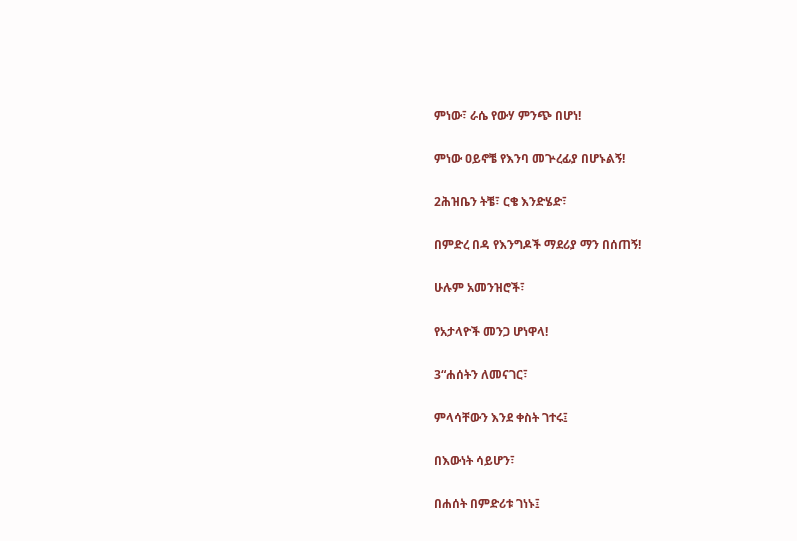ምነው፣ ራሴ የውሃ ምንጭ በሆነ!

ምነው ዐይኖቼ የእንባ መጕረፊያ በሆኑልኝ!

2ሕዝቤን ትቼ፣ ርቄ እንድሄድ፣

በምድረ በዳ የእንግዶች ማደሪያ ማን በሰጠኝ!

ሁሉም አመንዝሮች፣

የአታላዮች መንጋ ሆነዋላ!

3“ሐሰትን ለመናገር፣

ምላሳቸውን እንደ ቀስት ገተሩ፤

በእውነት ሳይሆን፣

በሐሰት በምድሪቱ ገነኑ፤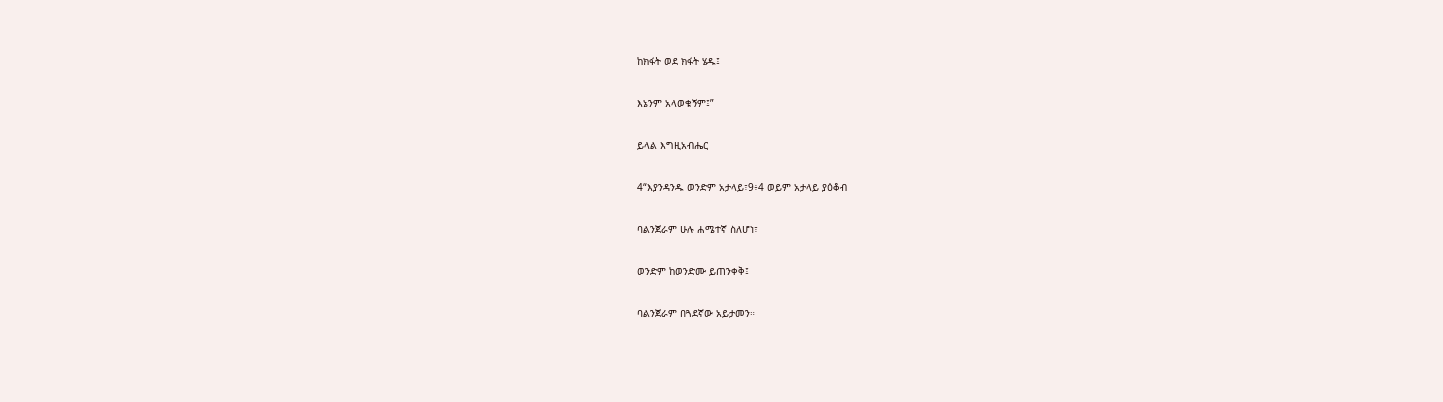ከክፋት ወደ ክፋት ሄዱ፤

እኔንም አላወቁኝም፤”

ይላል እግዚአብሔር

4“እያንዳንዱ ወንድም አታላይ፣9፥4 ወይም አታላይ ያዕቆብ

ባልንጀራም ሁሉ ሐሜተኛ ስለሆነ፣

ወንድም ከወንድሙ ይጠንቀቅ፤

ባልንጀራም በጓደኛው አይታመን።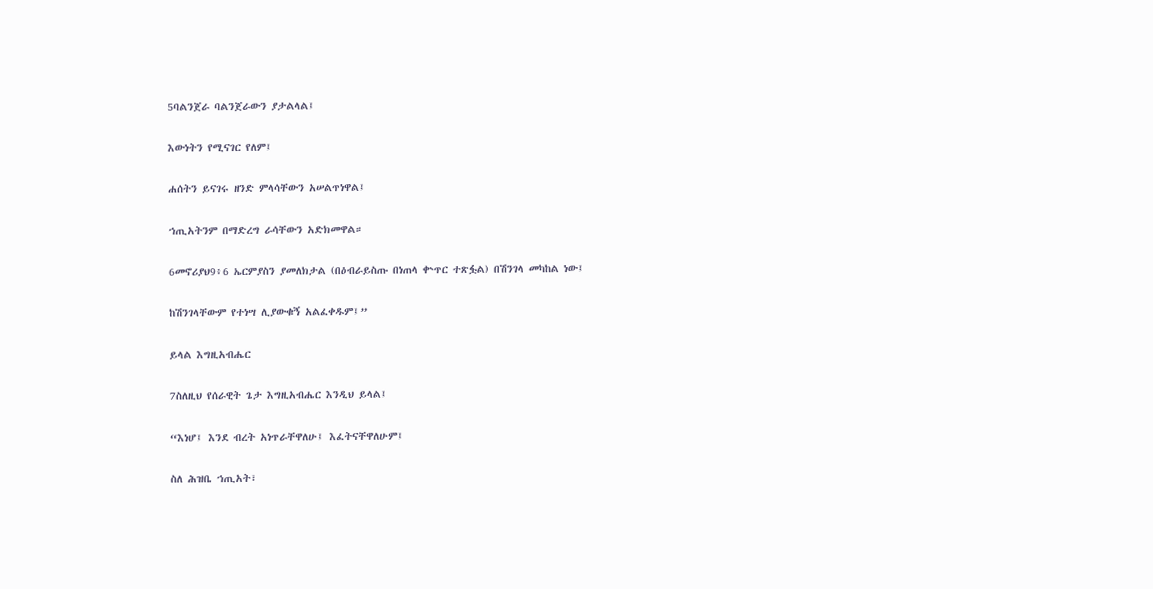5ባልንጀራ ባልንጀራውን ያታልላል፤

እውነትን የሚናገር የለም፤

ሐሰትን ይናገሩ ዘንድ ምላሳቸውን አሠልጥነዋል፤

ኀጢአትንም በማድረግ ራሳቸውን አድክመዋል።

6መኖሪያህ9፥6 ኤርምያስን ያመለክታል (በዕብራይስጡ በነጠላ ቍጥር ተጽፏል) በሽንገላ መካከል ነው፤

ከሽንገላቸውም የተነሣ ሊያውቁኝ አልፈቀዱም፤”

ይላል እግዚአብሔር

7ስለዚህ የሰራዊት ጌታ እግዚአብሔር እንዲህ ይላል፤

“እነሆ፤ እንደ ብረት አነጥራቸዋለሁ፤ እፈትናቸዋለሁም፤

ስለ ሕዝቤ ኀጢአት፣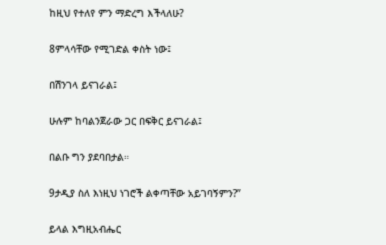ከዚህ የተለየ ምን ማድረግ እችላለሁ?

8ምላሳቸው የሚገድል ቀስት ነው፤

በሽንገላ ይናገራል፤

ሁሉም ከባልንጀራው ጋር በፍቅር ይናገራል፤

በልቡ ግን ያደባበታል።

9ታዲያ ስለ እነዚህ ነገሮች ልቀጣቸው አይገባኝምን?”

ይላል እግዚአብሔር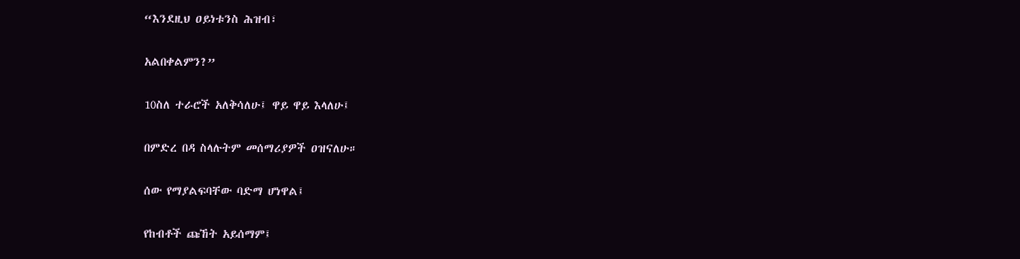“እንደዚህ ዐይነቱንስ ሕዝብ፣

አልበቀልምን?”

10ስለ ተራሮች አለቅሳለሁ፤ ዋይ ዋይ እላለሁ፤

በምድረ በዳ ስላሉትም መሰማሪያዎች ዐዝናለሁ።

ሰው የማያልፍባቸው ባድማ ሆነዋል፤

የከብቶች ጩኸት አይሰማም፤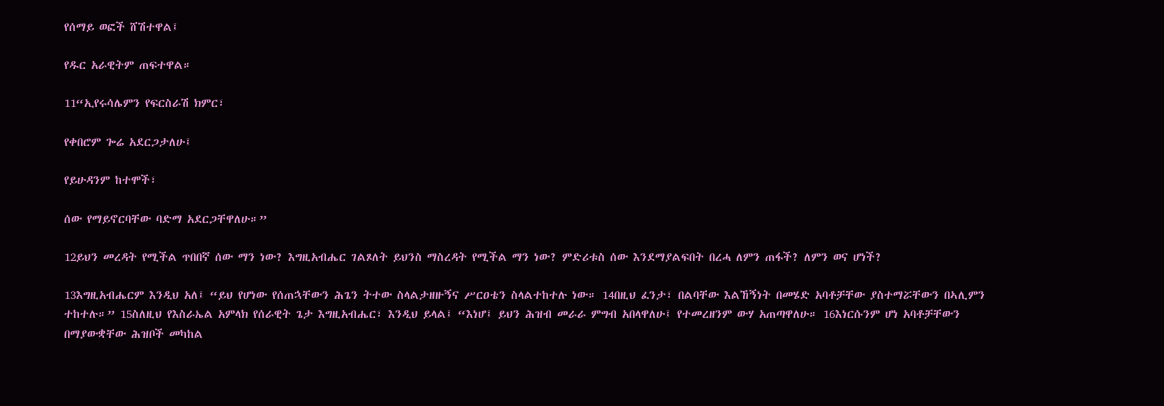የሰማይ ወፎች ሸሽተዋል፤

የዱር አራዊትም ጠፍተዋል።

11“ኢየሩሳሌምን የፍርስራሽ ክምር፣

የቀበሮም ጐሬ አደርጋታለሁ፤

የይሁዳንም ከተሞች፣

ሰው የማይኖርባቸው ባድማ አደርጋቸዋለሁ።”

12ይህን መረዳት የሚችል ጥበበኛ ሰው ማን ነው? እግዚአብሔር ገልጾለት ይህንስ ማስረዳት የሚችል ማን ነው? ምድሪቱስ ሰው እንደማያልፍበት በረሓ ለምን ጠፋች? ለምን ወና ሆነች?

13እግዚአብሔርም እንዲህ አለ፤ “ይህ የሆነው የሰጠኋቸውን ሕጌን ትተው ስላልታዘዙኝና ሥርዐቴን ስላልተከተሉ ነው። 14በዚህ ፈንታ፣ በልባቸው እልኸኝነት በመሄድ አባቶቻቸው ያስተማሯቸውን በኣሊምን ተከተሉ።” 15ስለዚህ የእስራኤል አምላክ የሰራዊት ጌታ እግዚአብሔር፣ እንዲህ ይላል፤ “እነሆ፤ ይህን ሕዝብ መራራ ምግብ አበላዋለሁ፤ የተመረዘንም ውሃ አጠጣዋለሁ። 16እነርሱንም ሆነ አባቶቻቸውን በማያውቋቸው ሕዝቦች መካከል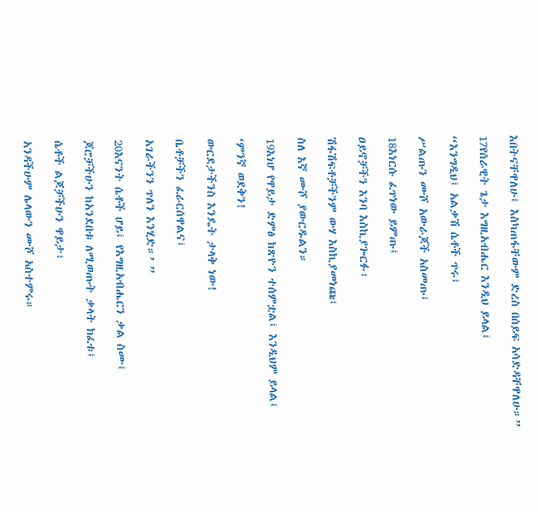እበትናቸዋለሁ፤ እስካጠፋቸውም ድረስ በሰይፍ አሳድዳቸዋለሁ።”

17የሰራዊት ጌታ እግዚአብሔር እንዲህ ይላል፤

“እንግዲህ፤ አልቃሽ ሴቶች ጥሩ፤

ሥልጡን ሙሾ አውራጆች አስመጡ፤

18እነርሱ ፈጥነው ይምጡ፤

ዐይኖቻችን እንባ እስኪያጐርፉ፣

ሽፋሽፍቶቻችንም ውሃ እስኪያመነጩ፣

ስለ እኛ ሙሾ ያውርዱልን።

19እነሆ የዋይታ ድምፅ ከጽዮን ተሰምቷል፤ እንዲህም ይላል፤

‘ምንኛ ወደቅን!

ውርደታችንስ እንዴት ታላቅ ነው!

ቤቶቻችን ፈራርሰዋልና፤

አገራችንን ጥለን እንሂድ።’ ”

20እናንት ሴቶች ሆይ፤ የእግዚአብሔርን ቃል ስሙ፤

ጆሮቻችሁን ከአንደበቱ ለሚወጡት ቃላት ክፈቱ፤

ሴቶች ልጆቻችሁን ዋይታ፣

አንዳችሁም ሌላውን ሙሾ አስተምሩ።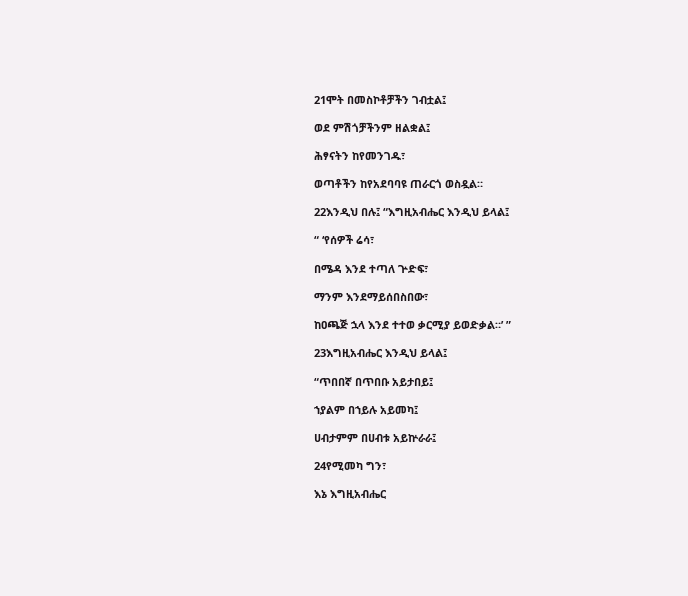21ሞት በመስኮቶቻችን ገብቷል፤

ወደ ምሽጎቻችንም ዘልቋል፤

ሕፃናትን ከየመንገዱ፣

ወጣቶችን ከየአደባባዩ ጠራርጎ ወስዷል።

22እንዲህ በሉ፤ “እግዚአብሔር እንዲህ ይላል፤

“ ‘የሰዎች ሬሳ፣

በሜዳ እንደ ተጣለ ጕድፍ፣

ማንም እንደማይሰበስበው፣

ከዐጫጅ ኋላ እንደ ተተወ ቃርሚያ ይወድቃል።’ ”

23እግዚአብሔር እንዲህ ይላል፤

“ጥበበኛ በጥበቡ አይታበይ፤

ኀያልም በኀይሉ አይመካ፤

ሀብታምም በሀብቱ አይኵራራ፤

24የሚመካ ግን፣

እኔ እግዚአብሔር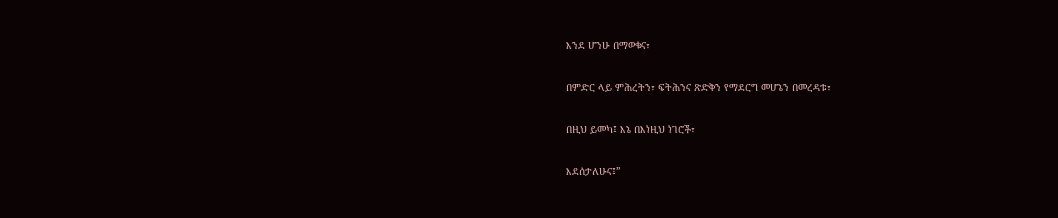እንደ ሆንሁ በማወቁና፣

በምድር ላይ ምሕረትን፣ ፍትሕንና ጽድቅን የማደርግ መሆኔን በመረዳቱ፣

በዚህ ይመካ፤ እኔ በእነዚህ ነገሮች፣

እደሰታለሁና፤”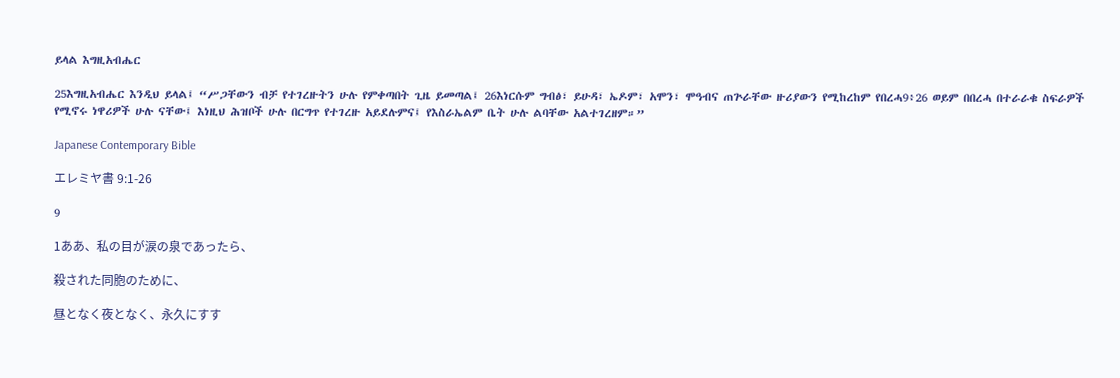ይላል እግዚአብሔር

25እግዚአብሔር እንዲህ ይላል፤ “ሥጋቸውን ብቻ የተገረዙትን ሁሉ የምቀጣበት ጊዜ ይመጣል፤ 26እነርሱም ግብፅ፣ ይሁዳ፣ ኤዶም፣ አሞን፣ ሞዓብና ጠጕራቸው ዙሪያውን የሚከረከም የበረሓ9፥26 ወይም በበረሓ በተራራቁ ስፍራዎች የሚኖሩ ነዋሪዎች ሁሉ ናቸው፤ እነዚህ ሕዝቦች ሁሉ በርግጥ የተገረዙ አይደሉምና፤ የእስራኤልም ቤት ሁሉ ልባቸው አልተገረዘም።”

Japanese Contemporary Bible

エレミヤ書 9:1-26

9

1ああ、私の目が涙の泉であったら、

殺された同胞のために、

昼となく夜となく、永久にすす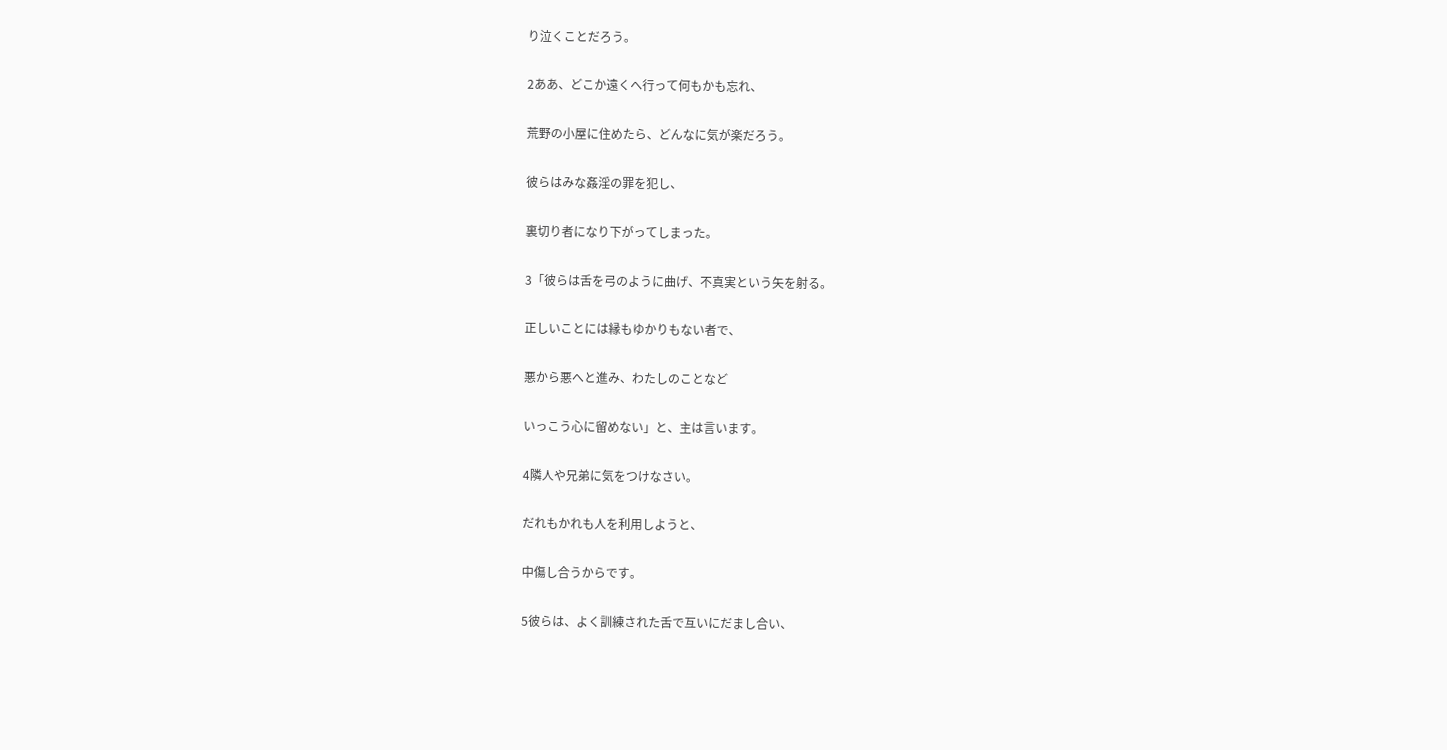り泣くことだろう。

2ああ、どこか遠くへ行って何もかも忘れ、

荒野の小屋に住めたら、どんなに気が楽だろう。

彼らはみな姦淫の罪を犯し、

裏切り者になり下がってしまった。

3「彼らは舌を弓のように曲げ、不真実という矢を射る。

正しいことには縁もゆかりもない者で、

悪から悪へと進み、わたしのことなど

いっこう心に留めない」と、主は言います。

4隣人や兄弟に気をつけなさい。

だれもかれも人を利用しようと、

中傷し合うからです。

5彼らは、よく訓練された舌で互いにだまし合い、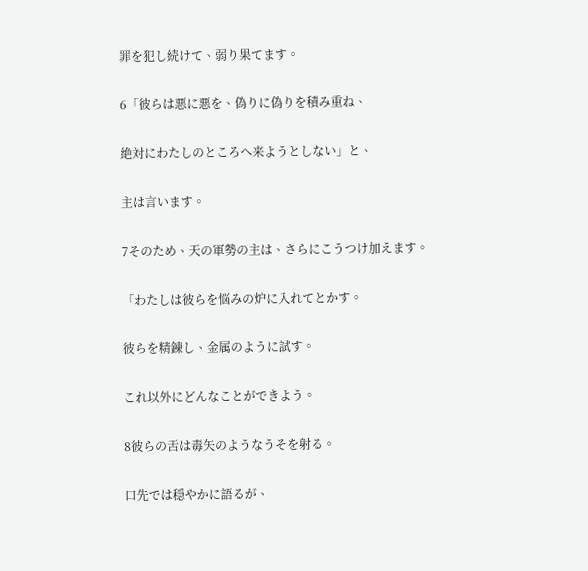罪を犯し続けて、弱り果てます。

6「彼らは悪に悪を、偽りに偽りを積み重ね、

絶対にわたしのところへ来ようとしない」と、

主は言います。

7そのため、天の軍勢の主は、さらにこうつけ加えます。

「わたしは彼らを悩みの炉に入れてとかす。

彼らを精錬し、金属のように試す。

これ以外にどんなことができよう。

8彼らの舌は毒矢のようなうそを射る。

口先では穏やかに語るが、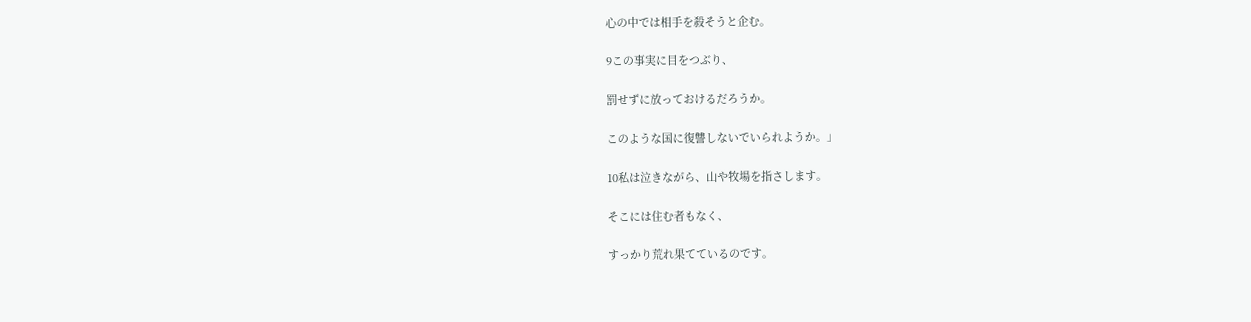心の中では相手を殺そうと企む。

9この事実に目をつぶり、

罰せずに放っておけるだろうか。

このような国に復讐しないでいられようか。」

10私は泣きながら、山や牧場を指さします。

そこには住む者もなく、

すっかり荒れ果てているのです。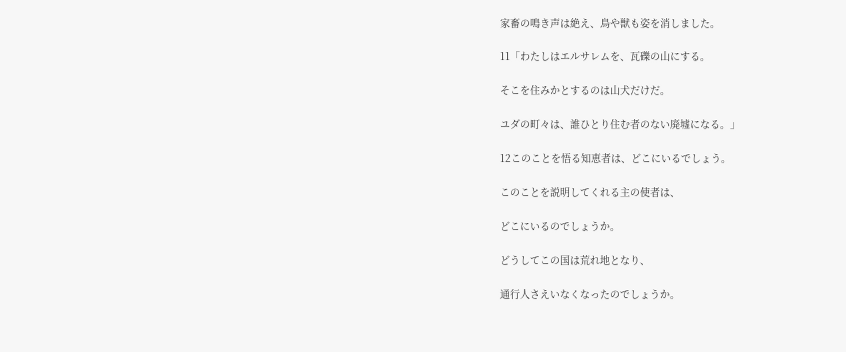家畜の鳴き声は絶え、鳥や獣も姿を消しました。

11「わたしはエルサレムを、瓦礫の山にする。

そこを住みかとするのは山犬だけだ。

ユダの町々は、誰ひとり住む者のない廃墟になる。」

12このことを悟る知恵者は、どこにいるでしょう。

このことを説明してくれる主の使者は、

どこにいるのでしょうか。

どうしてこの国は荒れ地となり、

通行人さえいなくなったのでしょうか。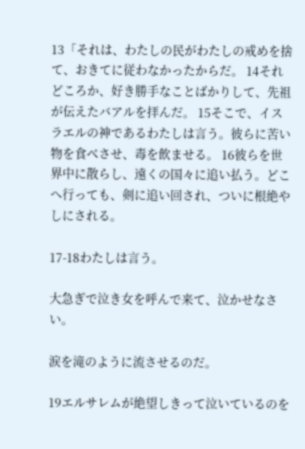13「それは、わたしの民がわたしの戒めを捨て、おきてに従わなかったからだ。 14それどころか、好き勝手なことばかりして、先祖が伝えたバアルを拝んだ。 15そこで、イスラエルの神であるわたしは言う。彼らに苦い物を食べさせ、毒を飲ませる。 16彼らを世界中に散らし、遠くの国々に追い払う。どこへ行っても、剣に追い回され、ついに根絶やしにされる。

17-18わたしは言う。

大急ぎで泣き女を呼んで来て、泣かせなさい。

涙を滝のように流させるのだ。

19エルサレムが絶望しきって泣いているのを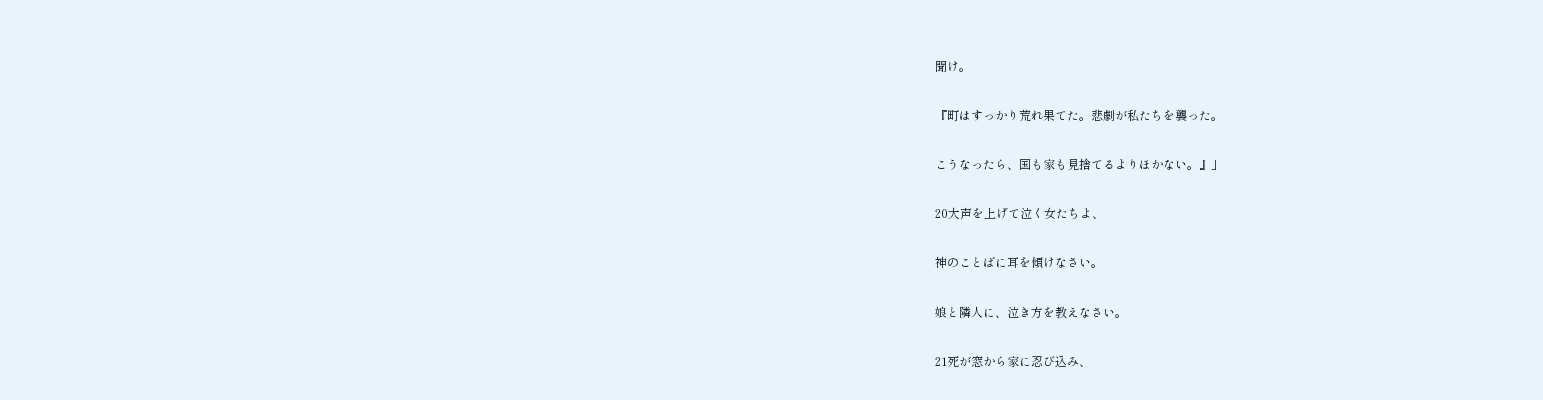聞け。

『町はすっかり荒れ果てた。悲劇が私たちを襲った。

こうなったら、国も家も見捨てるよりほかない。』」

20大声を上げて泣く女たちよ、

神のことばに耳を傾けなさい。

娘と隣人に、泣き方を教えなさい。

21死が窓から家に忍び込み、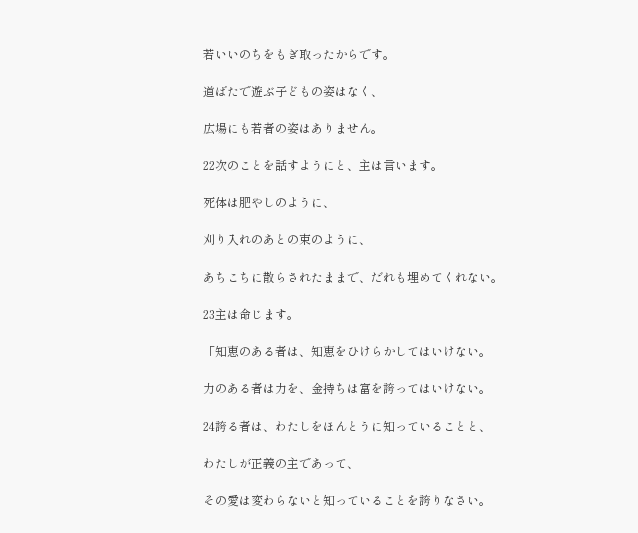若いいのちをもぎ取ったからです。

道ばたで遊ぶ子どもの姿はなく、

広場にも若者の姿はありません。

22次のことを話すようにと、主は言います。

死体は肥やしのように、

刈り入れのあとの束のように、

あちこちに散らされたままで、だれも埋めてくれない。

23主は命じます。

「知恵のある者は、知恵をひけらかしてはいけない。

力のある者は力を、金持ちは富を誇ってはいけない。

24誇る者は、わたしをほんとうに知っていることと、

わたしが正義の主であって、

その愛は変わらないと知っていることを誇りなさい。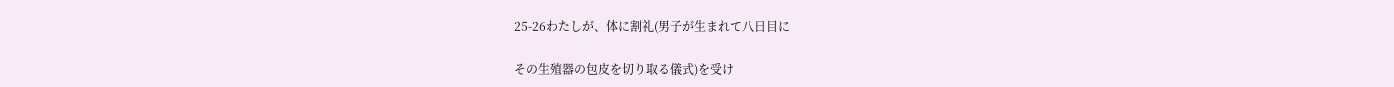25-26わたしが、体に割礼(男子が生まれて八日目に

その生殖器の包皮を切り取る儀式)を受け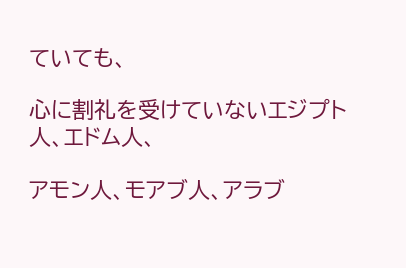ていても、

心に割礼を受けていないエジプト人、エドム人、

アモン人、モアブ人、アラブ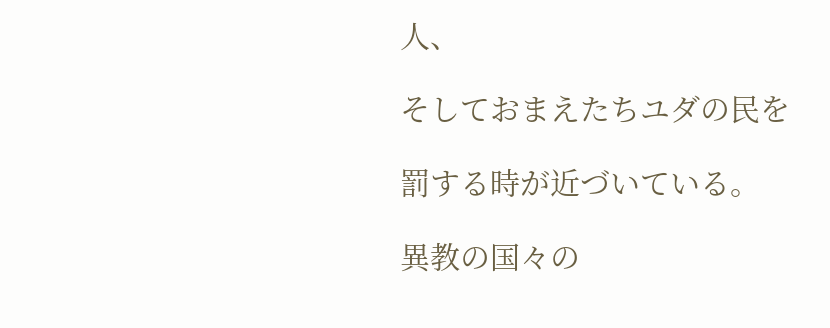人、

そしておまえたちユダの民を

罰する時が近づいている。

異教の国々の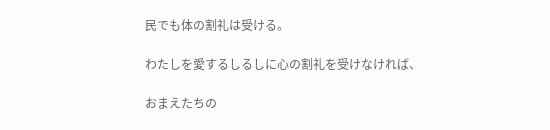民でも体の割礼は受ける。

わたしを愛するしるしに心の割礼を受けなければ、

おまえたちの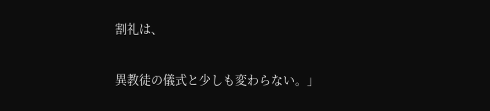割礼は、

異教徒の儀式と少しも変わらない。」